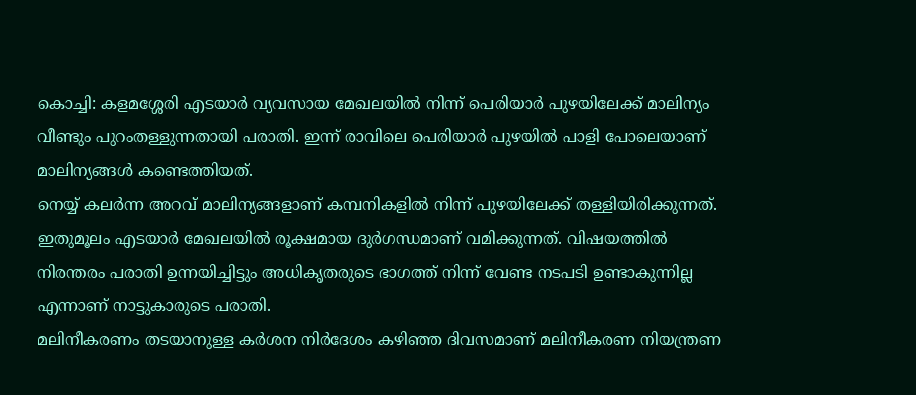കൊച്ചി: കളമശ്ശേരി എടയാർ വ്യവസായ മേഖലയിൽ നിന്ന് പെരിയാർ പുഴയിലേക്ക് മാലിന്യം വീണ്ടും പുറംതള്ളുന്നതായി പരാതി. ഇന്ന് രാവിലെ പെരിയാർ പുഴയിൽ പാളി പോലെയാണ് മാലിന്യങ്ങൾ കണ്ടെത്തിയത്.
നെയ്യ് കലർന്ന അറവ് മാലിന്യങ്ങളാണ് കമ്പനികളിൽ നിന്ന് പുഴയിലേക്ക് തള്ളിയിരിക്കുന്നത്. ഇതുമൂലം എടയാർ മേഖലയിൽ രൂക്ഷമായ ദുർഗന്ധമാണ് വമിക്കുന്നത്. വിഷയത്തിൽ നിരന്തരം പരാതി ഉന്നയിച്ചിട്ടും അധികൃതരുടെ ഭാഗത്ത് നിന്ന് വേണ്ട നടപടി ഉണ്ടാകുന്നില്ല എന്നാണ് നാട്ടുകാരുടെ പരാതി.
മലിനീകരണം തടയാനുള്ള കർശന നിർദേശം കഴിഞ്ഞ ദിവസമാണ് മലിനീകരണ നിയന്ത്രണ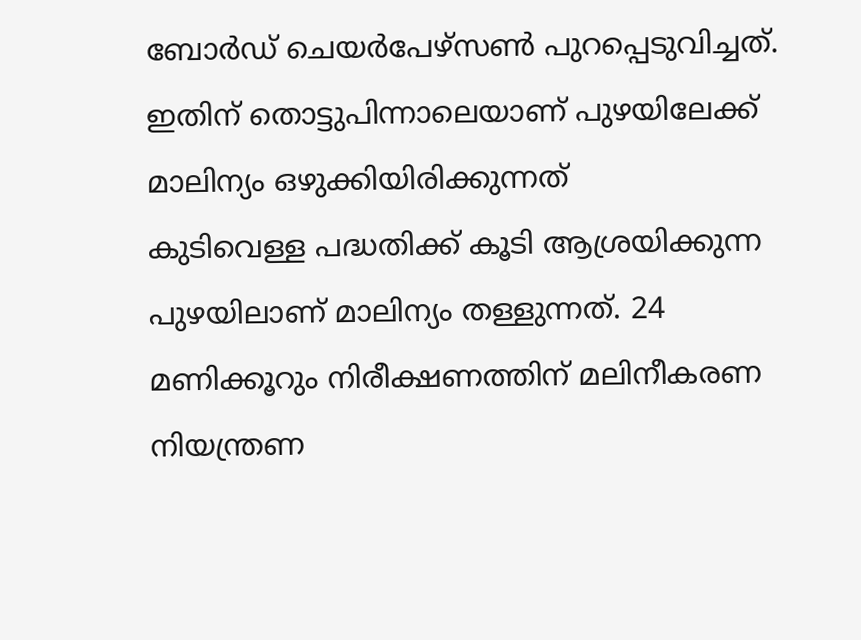ബോർഡ് ചെയർപേഴ്സൺ പുറപ്പെടുവിച്ചത്. ഇതിന് തൊട്ടുപിന്നാലെയാണ് പുഴയിലേക്ക് മാലിന്യം ഒഴുക്കിയിരിക്കുന്നത്
കുടിവെള്ള പദ്ധതിക്ക് കൂടി ആശ്രയിക്കുന്ന പുഴയിലാണ് മാലിന്യം തള്ളുന്നത്. 24 മണിക്കൂറും നിരീക്ഷണത്തിന് മലിനീകരണ നിയന്ത്രണ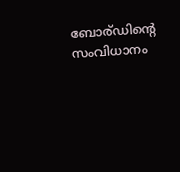ബോര്ഡിന്റെ സംവിധാനം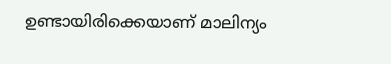ഉണ്ടായിരിക്കെയാണ് മാലിന്യം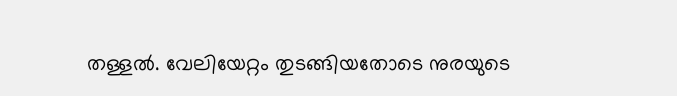തള്ളൽ. വേലിയേറ്റം തുടങ്ങിയതോടെ നുരയുടെ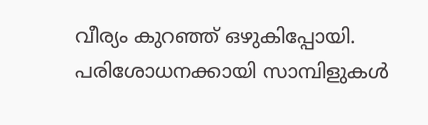വീര്യം കുറഞ്ഞ് ഒഴുകിപ്പോയി. പരിശോധനക്കായി സാമ്പിളുകൾ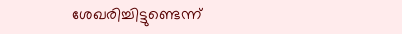ശേഖരിച്ചിട്ടുണ്ടെന്ന്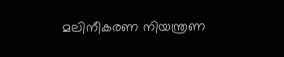മലിനീകരണ നിയന്ത്രണ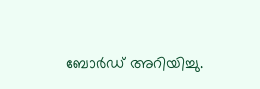ബോർഡ് അറിയിച്ചു.